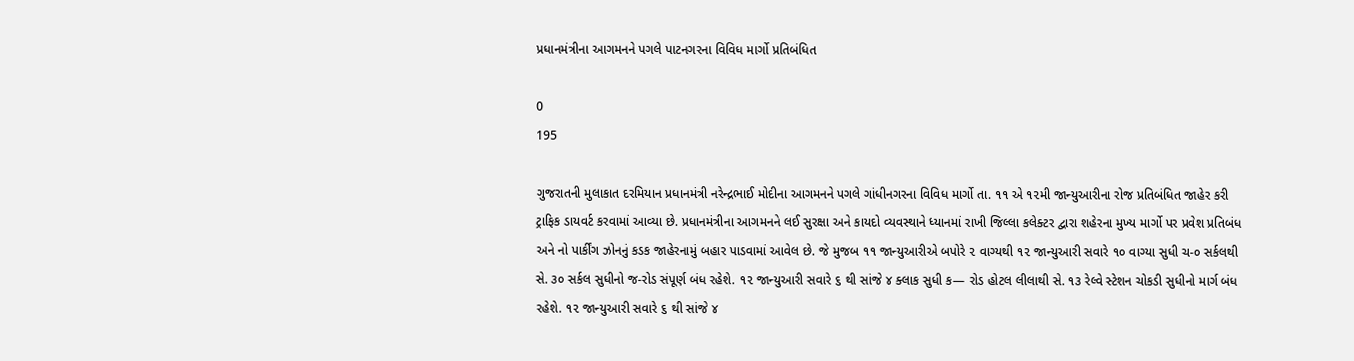પ્રધાનમંત્રીના આગમનને પગલે પાટનગરના વિવિધ માર્ગો પ્રતિબંધિત

0
195

ગુજરાતની મુલાકાત દરમિયાન પ્રધાનમંત્રી નરેન્દ્રભાઈ મોદીના આગમનને પગલે ગાંધીનગરના વિવિધ માર્ગો તા. ૧૧ એ ૧૨મી જાન્યુઆરીના રોજ પ્રતિબંધિત જાહેર કરી ટ્રાફિક ડાયવર્ટ કરવામાં આવ્યા છે. પ્રધાનમંત્રીના આગમનને લઈ સુરક્ષા અને કાયદો વ્યવસ્થાને ધ્યાનમાં રાખી જિલ્લા કલેક્ટર દ્વારા શહેરના મુખ્ય માર્ગો પર પ્રવેશ પ્રતિબંધ અને નો પાર્કીંગ ઝોનનું કડક જાહેરનામું બહાર પાડવામાં આવેલ છે. જે મુજબ ૧૧ જાન્યુઆરીએ બપોરે ૨ વાગ્યથી ૧૨ જાન્યુઆરી સવારે ૧૦ વાગ્યા સુધી ચ-૦ સર્કલથી સે. ૩૦ સર્કલ સુધીનો જ-રોડ સંપૂર્ણ બંધ રહેશે. ૧૨ જાન્યુઆરી સવારે ૬ થી સાંજે ૪ ક્લાક સુધી ક— રોડ હોટલ લીલાથી સે. ૧૩ રેલ્વે સ્ટેશન ચોકડી સુધીનો માર્ગ બંધ રહેશે. ૧૨ જાન્યુઆરી સવારે ૬ થી સાંજે ૪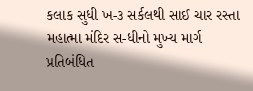કલાક સુધી ખ-૩ સર્કલથી સાઈ ચાર રસ્તા મહાત્મા મંદિર સ-ધીનો મુખ્ય માર્ગ પ્રતિબંધિત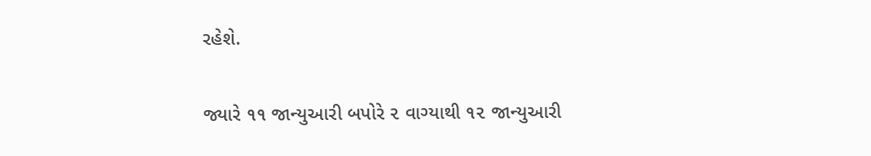રહેશે.

જ્યારે ૧૧ જાન્યુઆરી બપોરે ૨ વાગ્યાથી ૧૨ જાન્યુઆરી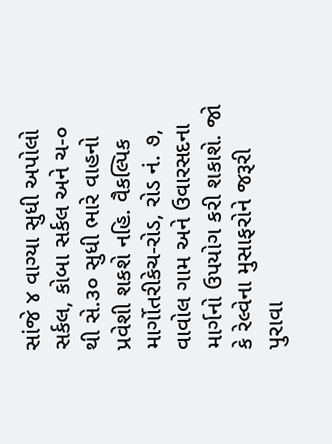સાંજે ૪ વાગ્યા સુધી અપોલો સર્કલ, કોબા સર્કલ અને ચ-૦ થી સે.૩૦ સુધી ભારે વાહનો પ્રવેશી શકશે નહિ. વૈકલ્પિક માર્ગોતરીકેચ-રોડ, રોડ નં. ૭, વાવોલ ગામ અને ઉવારસદના માર્ગનો ઉપયોગ કરી શકાશે. જો કે રેલ્વેના મુસાફરોને જરૂરી પુરાવા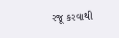રજૂ કરવાથી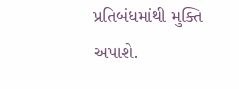પ્રતિબંધમાંથી મુક્તિ અપાશે.